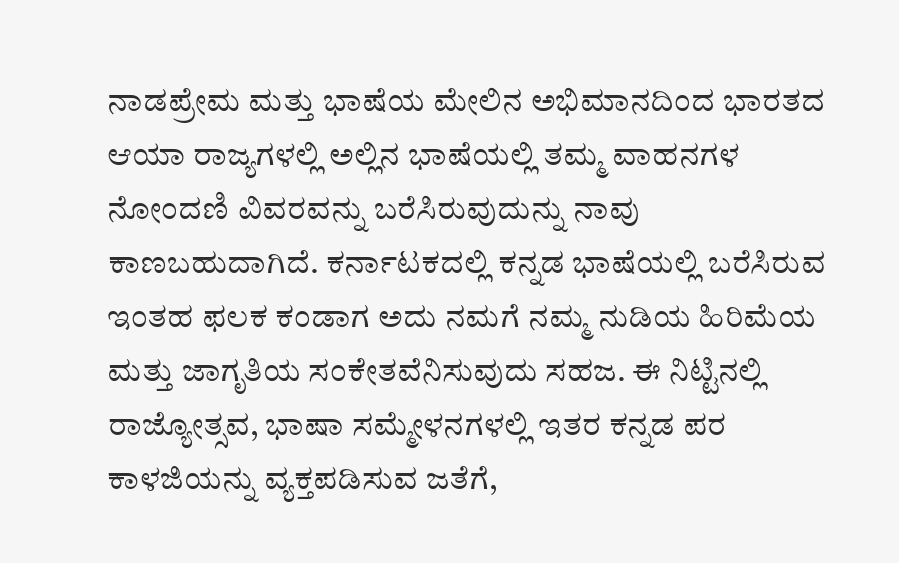ನಾಡಪ್ರೇಮ ಮತ್ತು ಭಾಷೆಯ ಮೇಲಿನ ಅಭಿಮಾನದಿಂದ ಭಾರತದ ಆಯಾ ರಾಜ್ಯಗಳಲ್ಲಿ ಅಲ್ಲಿನ ಭಾಷೆಯಲ್ಲಿ ತಮ್ಮ ವಾಹನಗಳ ನೋಂದಣಿ ವಿವರವನ್ನು ಬರೆಸಿರುವುದುನ್ನು ನಾವು ಕಾಣಬಹುದಾಗಿದೆ. ಕರ್ನಾಟಕದಲ್ಲಿ ಕನ್ನಡ ಭಾಷೆಯಲ್ಲಿ ಬರೆಸಿರುವ ಇಂತಹ ಫಲಕ ಕಂಡಾಗ ಅದು ನಮಗೆ ನಮ್ಮ ನುಡಿಯ ಹಿರಿಮೆಯ ಮತ್ತು ಜಾಗೃತಿಯ ಸಂಕೇತವೆನಿಸುವುದು ಸಹಜ. ಈ ನಿಟ್ಟಿನಲ್ಲಿ ರಾಜ್ಯೋತ್ಸವ, ಭಾಷಾ ಸಮ್ಮೇಳನಗಳಲ್ಲಿ ಇತರ ಕನ್ನಡ ಪರ ಕಾಳಜಿಯನ್ನು ವ್ಯಕ್ತಪಡಿಸುವ ಜತೆಗೆ,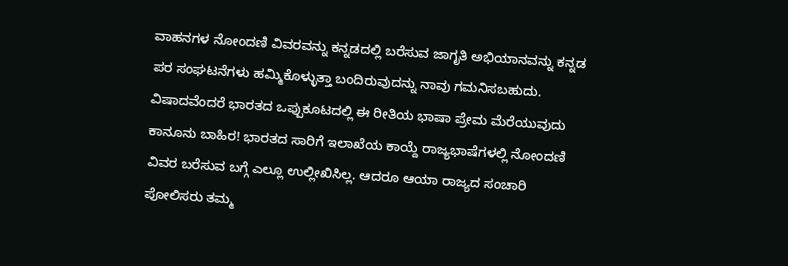ವಾಹನಗಳ ನೋಂದಣಿ ವಿವರವನ್ನು ಕನ್ನಡದಲ್ಲಿ ಬರೆಸುವ ಜಾಗೃತಿ ಅಭಿಯಾನವನ್ನು ಕನ್ನಡ ಪರ ಸಂಘಟನೆಗಳು ಹಮ್ಮಿಕೊಳ್ಳುತ್ತಾ ಬಂದಿರುವುದನ್ನು ನಾವು ಗಮನಿಸಬಹುದು.
ವಿಷಾದವೆಂದರೆ ಭಾರತದ ಒಪ್ಪುಕೂಟದಲ್ಲಿ ಈ ರೀತಿಯ ಭಾಷಾ ಪ್ರೇಮ ಮೆರೆಯುವುದು ಕಾನೂನು ಬಾಹಿರ! ಭಾರತದ ಸಾರಿಗೆ ಇಲಾಖೆಯ ಕಾಯ್ದೆ ರಾಜ್ಯಭಾಷೆಗಳಲ್ಲಿ ನೋಂದಣಿ ವಿವರ ಬರೆಸುವ ಬಗ್ಗೆ ಎಲ್ಲೂ ಉಲ್ಲೀಖಿಸಿಲ್ಲ. ಆದರೂ ಆಯಾ ರಾಜ್ಯದ ಸಂಚಾರಿ ಪೋಲಿಸರು ತಮ್ಮ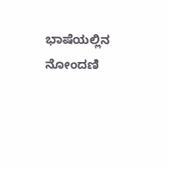ಭಾಷೆಯಲ್ಲಿನ ನೋಂದಣಿ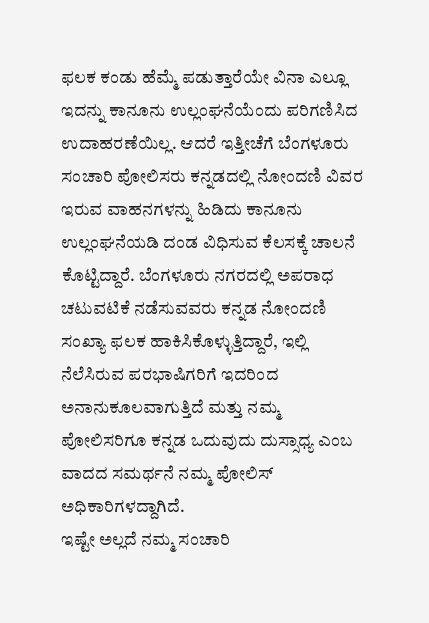ಫಲಕ ಕಂಡು ಹೆಮ್ಮೆ ಪಡುತ್ತಾರೆಯೇ ವಿನಾ ಎಲ್ಲೂ ಇದನ್ನು ಕಾನೂನು ಉಲ್ಲಂಘನೆಯೆಂದು ಪರಿಗಣಿಸಿದ ಉದಾಹರಣೆಯಿಲ್ಲ. ಆದರೆ ಇತ್ತೀಚೆಗೆ ಬೆಂಗಳೂರು ಸಂಚಾರಿ ಪೋಲಿಸರು ಕನ್ನಡದಲ್ಲಿ ನೋಂದಣಿ ವಿವರ ಇರುವ ವಾಹನಗಳನ್ನು ಹಿಡಿದು ಕಾನೂನು ಉಲ್ಲಂಘನೆಯಡಿ ದಂಡ ವಿಧಿಸುವ ಕೆಲಸಕ್ಕೆ ಚಾಲನೆ ಕೊಟ್ಟಿದ್ದಾರೆ. ಬೆಂಗಳೂರು ನಗರದಲ್ಲಿ ಅಪರಾಧ ಚಟುವಟಿಕೆ ನಡೆಸುವವರು ಕನ್ನಡ ನೋಂದಣಿ ಸಂಖ್ಯಾ ಫಲಕ ಹಾಕಿಸಿಕೊಳ್ಳುತ್ತಿದ್ದಾರೆ, ಇಲ್ಲಿ ನೆಲೆಸಿರುವ ಪರಭಾಷಿಗರಿಗೆ ಇದರಿಂದ ಅನಾನುಕೂಲವಾಗುತ್ತಿದೆ ಮತ್ತು ನಮ್ಮ ಪೋಲಿಸರಿಗೂ ಕನ್ನಡ ಒದುವುದು ದುಸ್ಸಾಧ್ಯ ಎಂಬ ವಾದದ ಸಮರ್ಥನೆ ನಮ್ಮ ಪೋಲಿಸ್ ಅಧಿಕಾರಿಗಳದ್ದಾಗಿದೆ.
ಇಷ್ಟೇ ಅಲ್ಲದೆ ನಮ್ಮ ಸಂಚಾರಿ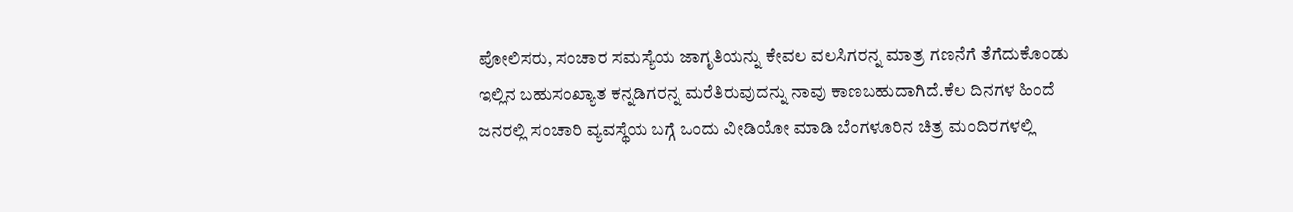ಪೋಲಿಸರು, ಸಂಚಾರ ಸಮಸ್ಯೆಯ ಜಾಗೃತಿಯನ್ನು ಕೇವಲ ವಲಸಿಗರನ್ನ ಮಾತ್ರ ಗಣನೆಗೆ ತೆಗೆದುಕೊಂಡು ಇಲ್ಲಿನ ಬಹುಸಂಖ್ಯಾತ ಕನ್ನಡಿಗರನ್ನ ಮರೆತಿರುವುದನ್ನು ನಾವು ಕಾಣಬಹುದಾಗಿದೆ.ಕೆಲ ದಿನಗಳ ಹಿಂದೆ ಜನರಲ್ಲಿ ಸಂಚಾರಿ ವ್ಯವಸ್ಥೆಯ ಬಗ್ಗೆ ಒಂದು ವೀಡಿಯೋ ಮಾಡಿ ಬೆಂಗಳೂರಿನ ಚಿತ್ರ ಮಂದಿರಗಳಲ್ಲಿ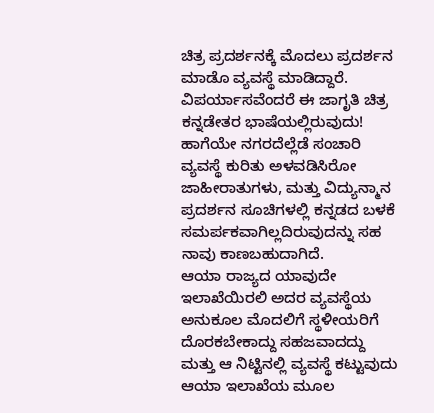ಚಿತ್ರ ಪ್ರದರ್ಶನಕ್ಕೆ ಮೊದಲು ಪ್ರದರ್ಶನ ಮಾಡೊ ವ್ಯವಸ್ಥೆ ಮಾಡಿದ್ದಾರೆ. ವಿಪರ್ಯಾಸವೆಂದರೆ ಈ ಜಾಗೃತಿ ಚಿತ್ರ ಕನ್ನಡೇತರ ಭಾಷೆಯಲ್ಲಿರುವುದು! ಹಾಗೆಯೇ ನಗರದೆಲ್ಲೆಡೆ ಸಂಚಾರಿ ವ್ಯವಸ್ಥೆ ಕುರಿತು ಅಳವಡಿಸಿರೋ ಜಾಹೀರಾತುಗಳು, ಮತ್ತು ವಿದ್ಯುನ್ಮಾನ ಪ್ರದರ್ಶನ ಸೂಚಿಗಳಲ್ಲಿ ಕನ್ನಡದ ಬಳಕೆ ಸಮರ್ಪಕವಾಗಿಲ್ಲದಿರುವುದನ್ನು ಸಹ ನಾವು ಕಾಣಬಹುದಾಗಿದೆ.
ಆಯಾ ರಾಜ್ಯದ ಯಾವುದೇ ಇಲಾಖೆಯಿರಲಿ ಅದರ ವ್ಯವಸ್ಥೆಯ ಅನುಕೂಲ ಮೊದಲಿಗೆ ಸ್ಥಳೀಯರಿಗೆ ದೊರಕಬೇಕಾದ್ದು ಸಹಜವಾದದ್ದು ಮತ್ತು ಆ ನಿಟ್ಟಿನಲ್ಲಿ ವ್ಯವಸ್ಥೆ ಕಟ್ಟುವುದು ಆಯಾ ಇಲಾಖೆಯ ಮೂಲ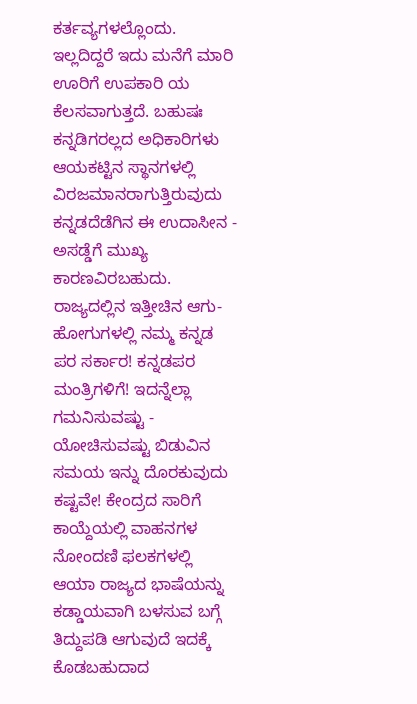ಕರ್ತವ್ಯಗಳಲ್ಲೊಂದು. ಇಲ್ಲದಿದ್ದರೆ ಇದು ಮನೆಗೆ ಮಾರಿ ಊರಿಗೆ ಉಪಕಾರಿ ಯ ಕೆಲಸವಾಗುತ್ತದೆ. ಬಹುಷಃ ಕನ್ನಡಿಗರಲ್ಲದ ಅಧಿಕಾರಿಗಳು ಆಯಕಟ್ಟಿನ ಸ್ಥಾನಗಳಲ್ಲಿ ವಿರಜಮಾನರಾಗುತ್ತಿರುವುದು ಕನ್ನಡದೆಡೆಗಿನ ಈ ಉದಾಸೀನ - ಅಸಡ್ಡೆಗೆ ಮುಖ್ಯ ಕಾರಣವಿರಬಹುದು. ರಾಜ್ಯದಲ್ಲಿನ ಇತ್ತೀಚಿನ ಆಗು-ಹೋಗುಗಳಲ್ಲಿ ನಮ್ಮ ಕನ್ನಡ ಪರ ಸರ್ಕಾರ! ಕನ್ನಡಪರ ಮಂತ್ರಿಗಳಿಗೆ! ಇದನ್ನೆಲ್ಲಾ ಗಮನಿಸುವಷ್ಟು - ಯೋಚಿಸುವಷ್ಟು ಬಿಡುವಿನ ಸಮಯ ಇನ್ನು ದೊರಕುವುದು ಕಷ್ಟವೇ! ಕೇಂದ್ರದ ಸಾರಿಗೆ ಕಾಯ್ದೆಯಲ್ಲಿ ವಾಹನಗಳ ನೋಂದಣಿ ಫಲಕಗಳಲ್ಲಿ ಆಯಾ ರಾಜ್ಯದ ಭಾಷೆಯನ್ನು ಕಡ್ಡಾಯವಾಗಿ ಬಳಸುವ ಬಗ್ಗೆ ತಿದ್ದುಪಡಿ ಆಗುವುದೆ ಇದಕ್ಕೆ ಕೊಡಬಹುದಾದ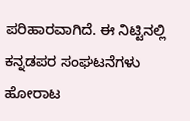ಪರಿಹಾರವಾಗಿದೆ. ಈ ನಿಟ್ಟಿನಲ್ಲಿ ಕನ್ನಡಪರ ಸಂಘಟನೆಗಳು ಹೋರಾಟ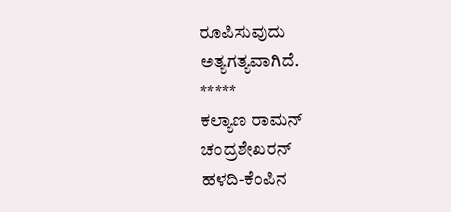ರೂಪಿಸುವುದು ಅತ್ಯಗತ್ಯವಾಗಿದೆ.
*****
ಕಲ್ಯಾಣ ರಾಮನ್ ಚಂದ್ರಶೇಖರನ್
ಹಳದಿ-ಕೆಂಪಿನ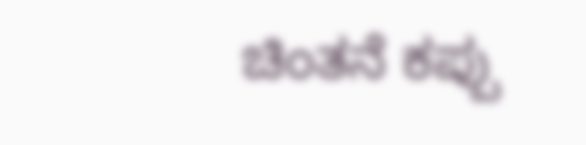ಚಿಂತನೆ ಕಪ್ಪು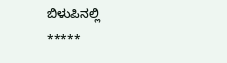ಬಿಳುಪಿನಲ್ಲಿ
*****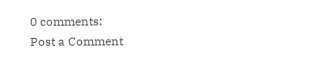0 comments:
Post a Comment